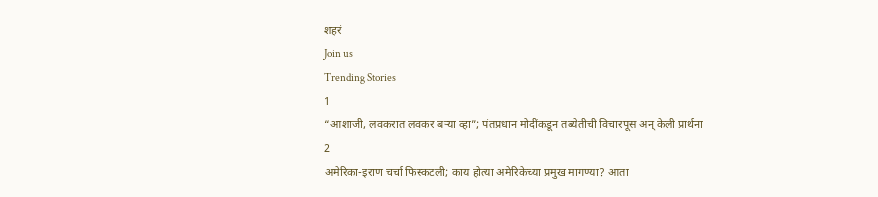शहरं
Join us
Trending Stories
1
“आशाजी, लवकरात लवकर बऱ्या व्हा”; पंतप्रधान मोदींकडून तब्येतीची विचारपूस अन् केली प्रार्थना
2
अमेरिका-इराण चर्चा फिस्कटली; काय होत्या अमेरिकेच्या प्रमुख मागण्या? आता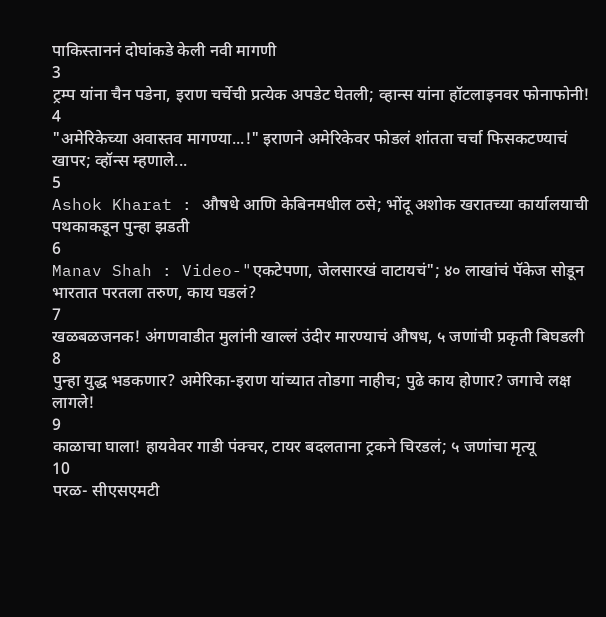पाकिस्ताननं दोघांकडे केली नवी मागणी
3
ट्रम्प यांना चैन पडेना, इराण चर्चेची प्रत्येक अपडेट घेतली; व्हान्स यांना हॉटलाइनवर फोनाफोनी!
4
"अमेरिकेच्या अवास्तव मागण्या...!" इराणने अमेरिकेवर फोडलं शांतता चर्चा फिसकटण्याचं खापर; व्हॉन्स म्हणाले...
5
Ashok Kharat : औषधे आणि केबिनमधील ठसे; भोंदू अशोक खरातच्या कार्यालयाची पथकाकडून पुन्हा झडती
6
Manav Shah : Video-"एकटेपणा, जेलसारखं वाटायचं"; ४० लाखांचं पॅकेज सोडून भारतात परतला तरुण, काय घडलं?
7
खळबळजनक! अंगणवाडीत मुलांनी खाल्लं उंदीर मारण्याचं औषध, ५ जणांची प्रकृती बिघडली
8
पुन्हा युद्ध भडकणार? अमेरिका-इराण यांच्यात तोडगा नाहीच; पुढे काय होणार? जगाचे लक्ष लागले!
9
काळाचा घाला! हायवेवर गाडी पंक्चर, टायर बदलताना ट्रकने चिरडलं; ५ जणांचा मृत्यू
10
परळ- सीएसएमटी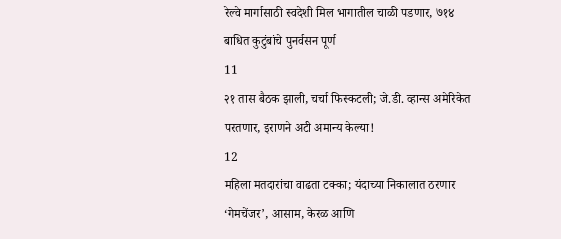रेल्वे मार्गासाठी स्वदेशी मिल भागातील चाळी पडणार, ७१४ बाधित कुटुंबांचे पुनर्वसन पूर्ण
11
२१ तास बैठक झाली, चर्चा फिस्कटली; जे.डी. व्हान्स अमेरिकेत परतणार, इराणने अटी अमान्य केल्या!
12
महिला मतदारांचा वाढता टक्का; यंदाच्या निकालात ठरणार ‘गेमचेंजर’, आसाम, केरळ आणि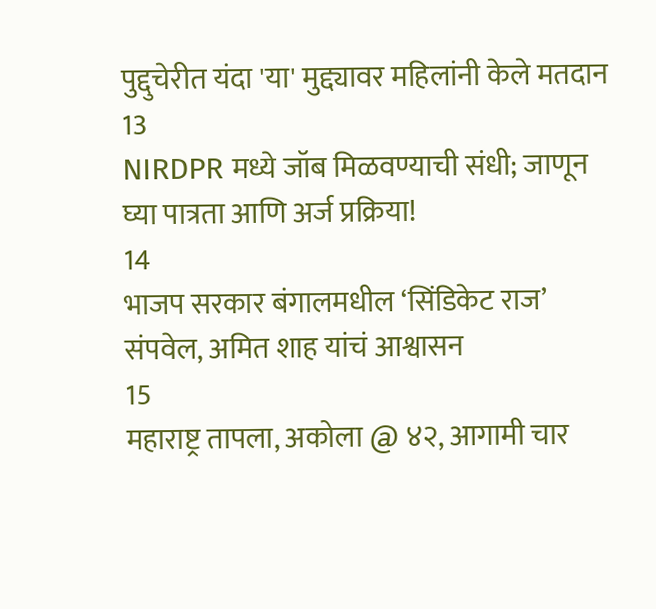पुद्दुचेरीत यंदा 'या' मुद्द्यावर महिलांनी केले मतदान
13
NIRDPR मध्ये जॉब मिळवण्याची संधी; जाणून घ्या पात्रता आणि अर्ज प्रक्रिया!
14
भाजप सरकार बंगालमधील ‘सिंडिकेट राज’ संपवेल, अमित शाह यांचं आश्वासन
15
महाराष्ट्र तापला, अकोला @ ४२, आगामी चार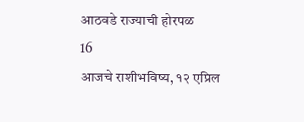आठवडे राज्याची होरपळ
16
आजचे राशीभविष्य, १२ एप्रिल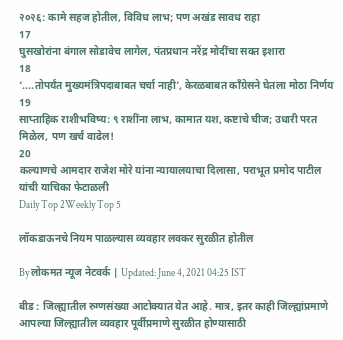२०२६: कामे सहज होतील, विविध लाभ; पण अखंड सावध राहा
17
घुसखोरांना बंगाल सोडावेच लागेल, पंतप्रधान नरेंद्र मोदींचा सक्त इशारा
18
‘....तोपर्यंत मुख्यमंत्रिपदाबाबत चर्चा नाही’, केरळबाबत काँग्रेसने घेतला मोठा निर्णय
19
साप्ताहिक राशीभविष्य: ९ राशींना लाभ, कामात यश, कष्टाचे चीज; उधारी परत मिळेल, पण खर्च वाढेल!
20
कल्याणचे आमदार राजेश मोरे यांना न्यायालयाचा दिलासा, पराभूत प्रमोद पाटील यांची याचिका फेटाळली
Daily Top 2Weekly Top 5

लॉकडाऊनचे नियम पाळल्यास व्यवहार लवकर सुरळीत होतील

By लोकमत न्यूज नेटवर्क | Updated: June 4, 2021 04:25 IST

बीड : जिल्ह्यातील रुग्णसंख्या आटोक्यात येत आहे. मात्र, इतर काही जिल्ह्यांप्रमाणे आपल्या जिल्ह्यातील व्यवहार पूर्वीप्रमाणे सुरळीत होण्यासाठी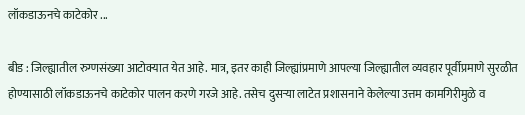लॉकडाऊनचे काटेकोर ...

बीड : जिल्ह्यातील रुग्णसंख्या आटोक्यात येत आहे. मात्र, इतर काही जिल्ह्यांप्रमाणे आपल्या जिल्ह्यातील व्यवहार पूर्वीप्रमाणे सुरळीत होण्यासाठी लॉकडाऊनचे काटेकोर पालन करणे गरजे आहे. तसेच दुसऱ्या लाटेत प्रशासनाने केलेल्या उत्तम कामगिरीमुळे व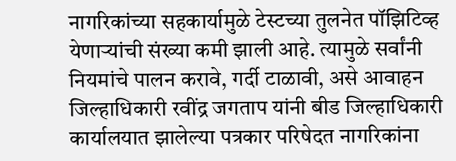नागरिकांच्या सहकार्यामुळे टेस्टच्या तुलनेत पॉझिटिव्ह येणाऱ्यांची संख्या कमी झाली आहे. त्यामुळे सर्वांनी नियमांचे पालन करावे, गर्दी टाळावी, असे आवाहन जिल्हाधिकारी रवींद्र जगताप यांनी बीड जिल्हाधिकारी कार्यालयात झालेल्या पत्रकार परिषेदत नागरिकांना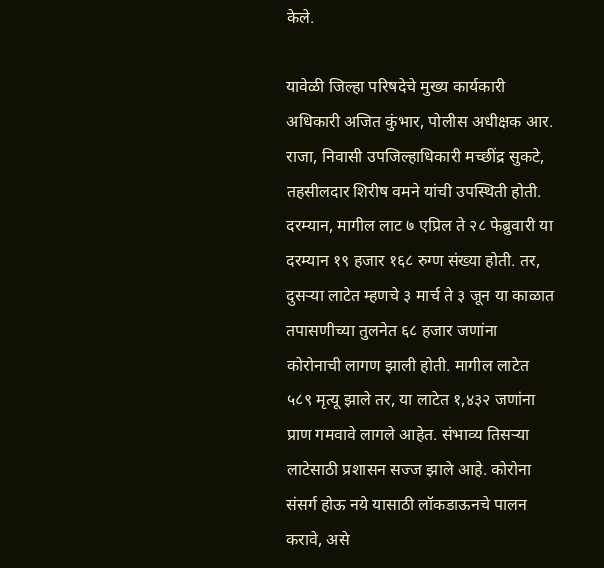केले.

यावेळी जिल्हा परिषदेचे मुख्य कार्यकारी अधिकारी अजित कुंभार, पोलीस अधीक्षक आर. राजा, निवासी उपजिल्हाधिकारी मच्छींद्र सुकटे, तहसीलदार शिरीष वमने यांची उपस्थिती होती. दरम्यान, मागील लाट ७ एप्रिल ते २८ फेब्रुवारी या दरम्यान १९ हजार १६८ रुग्ण संख्या होती. तर, दुसऱ्या लाटेत म्हणचे ३ मार्च ते ३ जून या काळात तपासणीच्या तुलनेत ६८ हजार जणांना कोरोनाची लागण झाली होती. मागील लाटेत ५८९ मृत्यू झाले तर, या लाटेत १,४३२ जणांना प्राण गमवावे लागले आहेत. संभाव्य तिसऱ्या लाटेसाठी प्रशासन सज्ज झाले आहे. कोरोना संसर्ग होऊ नये यासाठी लॉकडाऊनचे पालन करावे, असे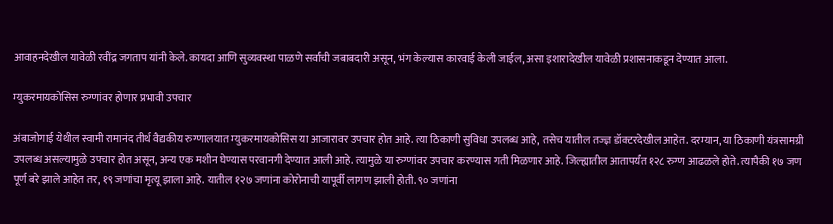आवाहनदेखील यावेळी रवींद्र जगताप यांनी केले. कायदा आणि सुव्यवस्था पाळणे सर्वांची जबाबदारी असून, भंग केल्यास कारवाई केली जाईल, असा इशारादेखील यावेळी प्रशासनाकडून देण्यात आला.

म्युकरमायकोसिस रुग्णांवर होणार प्रभावी उपचार

अंबाजोगाई येथील स्वामी रामानंद तीर्थ वैद्यकीय रुग्णालयात म्युकरमायकोसिस या आजारावर उपचार होत आहे. त्या ठिकाणी सुविधा उपलब्ध आहे, तसेच यातील तज्ज्ञ डॉक्टरदेखील आहेत. दरम्यान, या ठिकाणी यंत्रसामग्री उपलब्ध असल्यामुळे उपचार होत असून, अन्य एक मशीन घेण्यास परवानगी देण्यात आली आहे. त्यामुळे या रुग्णांवर उपचार करण्यास गती मिळणार आहे. जिल्ह्यातील आतापर्यंत १२८ रुग्ण आढळले होते. त्यापैकी १७ जण पूर्ण बरे झाले आहेत तर, १९ जणांचा मृत्यू झाला आहे. यातील १२७ जणांना कोरोनाची यापूर्वी लागण झाली होती. ९० जणांना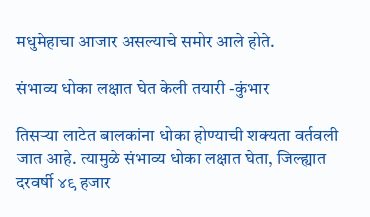मधुमेहाचा आजार असल्याचे समोर आले होते.

संभाव्य धोका लक्षात घेत केली तयारी -कुंभार

तिसऱ्या लाटेत बालकांना धोका होण्याची शक्यता वर्तवली जात आहे. त्यामुळे संभाव्य धोका लक्षात घेता, जिल्ह्यात दरवर्षी ४९ हजार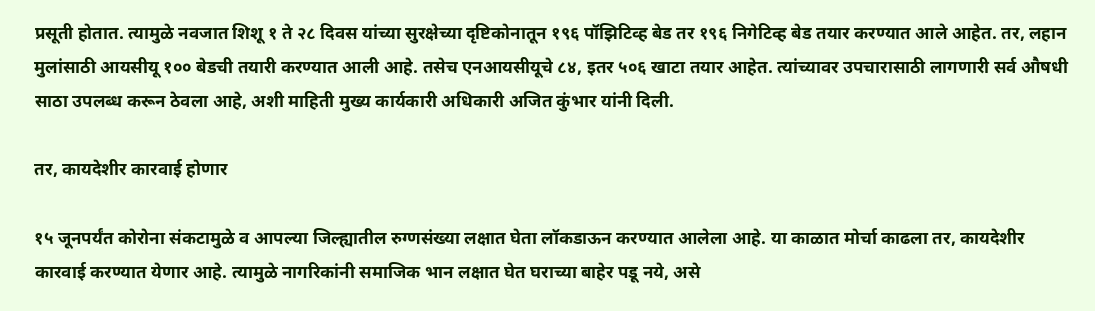प्रसूती होतात. त्यामुळे नवजात शिशू १ ते २८ दिवस यांच्या सुरक्षेच्या दृष्टिकोनातून १९६ पॉझिटिव्ह बेड तर १९६ निगेटिव्ह बेड तयार करण्यात आले आहेत. तर, लहान मुलांसाठी आयसीयू १०० बेडची तयारी करण्यात आली आहे. तसेच एनआयसीयूचे ८४, इतर ५०६ खाटा तयार आहेत. त्यांच्यावर उपचारासाठी लागणारी सर्व औषधी साठा उपलब्ध करून ठेवला आहे, अशी माहिती मुख्य कार्यकारी अधिकारी अजित कुंभार यांनी दिली.

तर, कायदेशीर कारवाई होणार

१५ जूनपर्यंत कोरोना संकटामुळे व आपल्या जिल्ह्यातील रुग्णसंख्या लक्षात घेता लॉकडाऊन करण्यात आलेला आहे. या काळात मोर्चा काढला तर, कायदेशीर कारवाई करण्यात येणार आहे. त्यामुळे नागरिकांनी समाजिक भान लक्षात घेत घराच्या बाहेर पडू नये, असे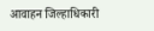आवाहन जिल्हाधिकारी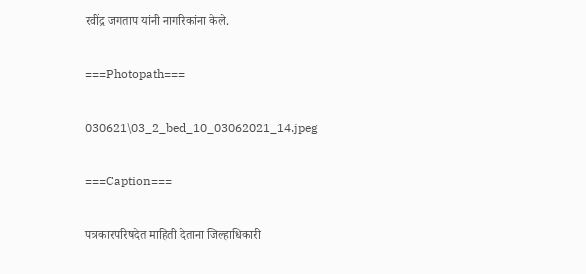रवींद्र जगताप यांनी नागरिकांना केले.

===Photopath===

030621\03_2_bed_10_03062021_14.jpeg

===Caption===

पत्रकारपरिषदेत माहिती देताना जिल्हाधिकारी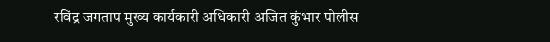रविंद्र जगताप मुख्य कार्यकारी अधिकारी अजित कुंभार पोलीस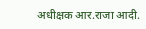अधीक्षक आर.राजा आदी.